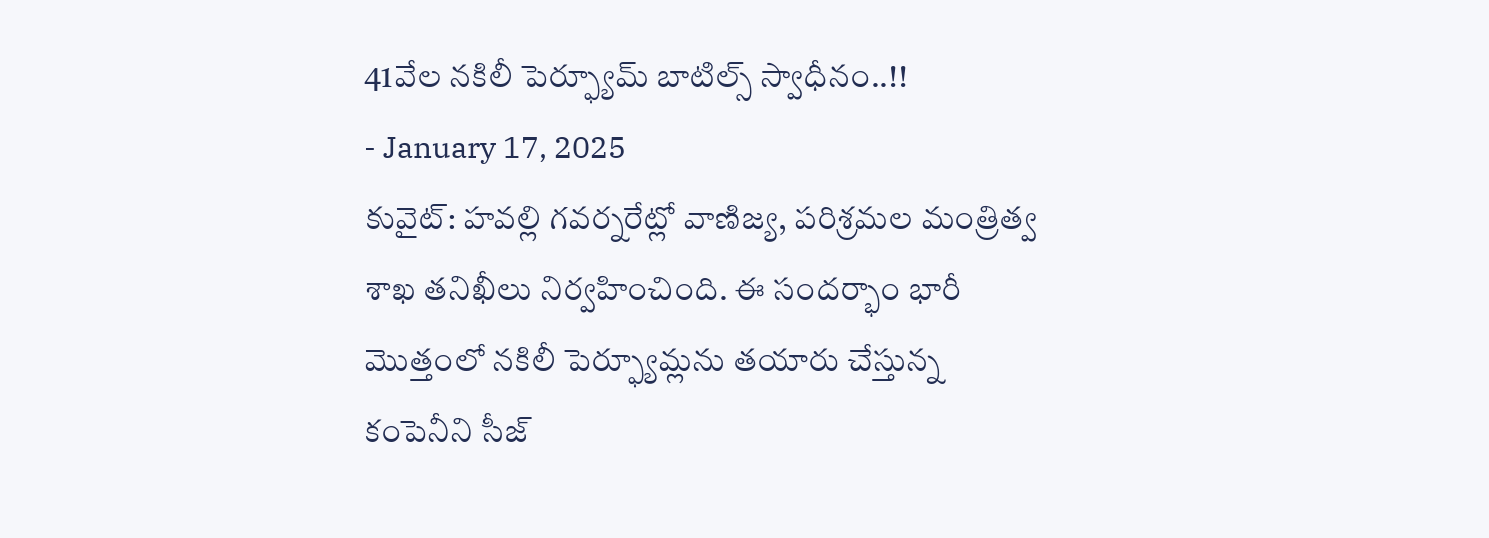41వేల నకిలీ పెర్ఫ్యూమ్ బాటిల్స్ స్వాధీనం..!!
- January 17, 2025
కువైట్: హవల్లి గవర్నరేట్లో వాణిజ్య, పరిశ్రమల మంత్రిత్వ శాఖ తనిఖీలు నిర్వహించింది. ఈ సందర్భాం భారీ మొత్తంలో నకిలీ పెర్ఫ్యూమ్లను తయారు చేస్తున్న కంపెనీని సీజ్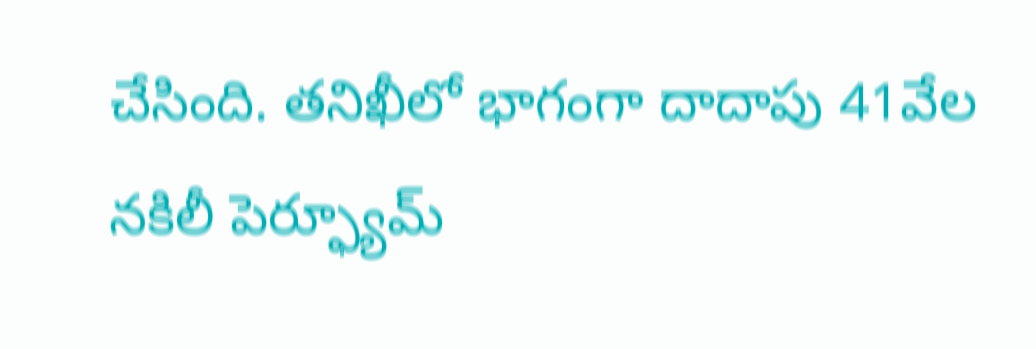చేసింది. తనిఖీలో భాగంగా దాదాపు 41వేల నకిలీ పెర్ఫ్యూమ్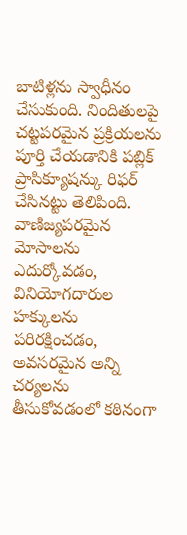బాటిళ్లను స్వాధీనం చేసుకుంది. నిందితులపై చట్టపరమైన ప్రక్రియలను పూర్తి చేయడానికి పబ్లిక్ ప్రాసిక్యూషన్కు రిఫర్ చేసినట్టు తెలిపింది. వాణిజ్యపరమైన మోసాలను ఎదుర్కోవడం, వినియోగదారుల హక్కులను పరిరక్షించడం, అవసరమైన అన్ని చర్యలను తీసుకోవడంలో కఠినంగా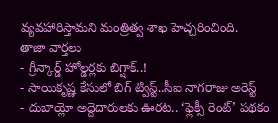వ్యవహారిస్తామని మంత్రిత్వ శాఖ హెచ్చరించింది.
తాజా వార్తలు
- గ్రీన్కార్డ్ హోల్డర్లకు బిగ్షాక్..!
- సాయికృష్ణ కేసులో బిగ్ ట్విస్ట్..సీఐ నాగరాజు అరెస్ట్
- దుబాయ్లో అద్దెదారులకు ఊరట.. ‘ఫ్లెక్సీ రెంట్’ పథకం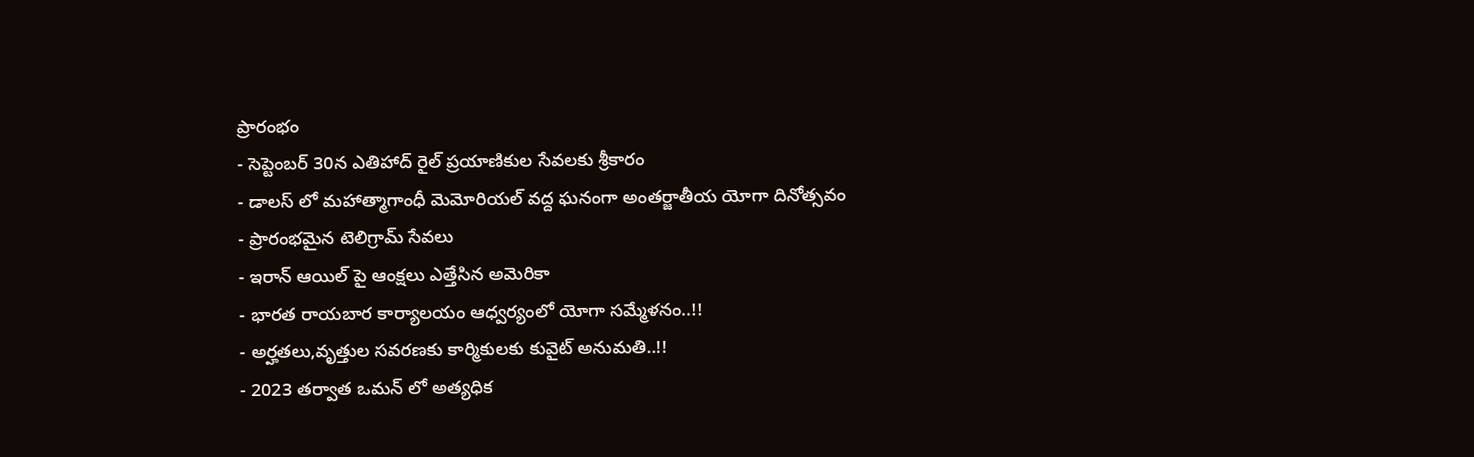ప్రారంభం
- సెప్టెంబర్ 30న ఎతిహాద్ రైల్ ప్రయాణికుల సేవలకు శ్రీకారం
- డాలస్ లో మహాత్మాగాంధీ మెమోరియల్ వద్ద ఘనంగా అంతర్జాతీయ యోగా దినోత్సవం
- ప్రారంభమైన టెలిగ్రామ్ సేవలు
- ఇరాన్ ఆయిల్ పై ఆంక్షలు ఎత్తేసిన అమెరికా
- భారత రాయబార కార్యాలయం ఆధ్వర్యంలో యోగా సమ్మేళనం..!!
- అర్హతలు,వృత్తుల సవరణకు కార్మికులకు కువైట్ అనుమతి..!!
- 2023 తర్వాత ఒమన్ లో అత్యధిక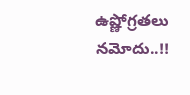ఉష్ణోగ్రతలు నమోదు..!!